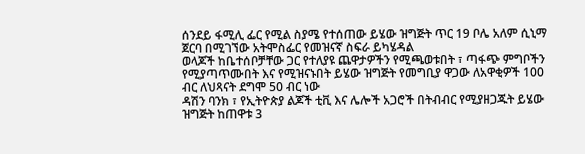ሰንደይ ፋሚሊ ፌር የሚል ስያሜ የተሰጠው ይሄው ዝግጅት ጥር 19 ቦሌ አለም ሲኒማ ጀርባ በሚገኘው አትሞስፌር የመዝናኛ ስፍራ ይካሄዳል
ወላጆች ከቤተሰቦቻቸው ጋር የተለያዩ ጨዋታዎችን የሚጫወቱበት ፣ ጣፋጭ ምግቦችን የሚያጣጥሙበት እና የሚዝናኑበት ይሄው ዝግጅት የመግቢያ ዋጋው ለአዋቂዎች 100 ብር ለህጻናት ደግሞ 50 ብር ነው
ዳሽን ባንክ ፣ የኢትዮጵያ ልጆች ቲቪ እና ሌሎች አጋሮች በትብብር የሚያዘጋጁት ይሄው ዝግጅት ከጠዋቱ 3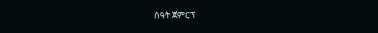ሰዓት ጀምርፕ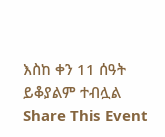እስከ ቀን 11 ሰዓት ይቆያልም ተብሏል
Share This Event